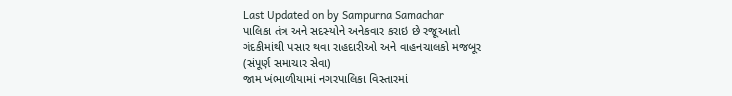Last Updated on by Sampurna Samachar
પાલિકા તંત્ર અને સદસ્યોને અનેકવાર કરાઇ છે રજૂઆતો
ગંદકીમાંથી પસાર થવા રાહદારીઓ અને વાહનચાલકો મજબૂર
(સંપૂર્ણ સમાચાર સેવા)
જામ ખંભાળીયામાં નગરપાલિકા વિસ્તારમાં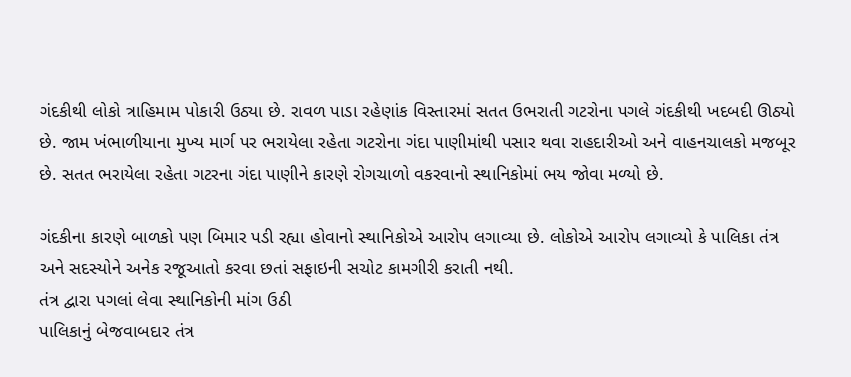ગંદકીથી લોકો ત્રાહિમામ પોકારી ઉઠ્યા છે. રાવળ પાડા રહેણાંક વિસ્તારમાં સતત ઉભરાતી ગટરોના પગલે ગંદકીથી ખદબદી ઊઠ્યો છે. જામ ખંભાળીયાના મુખ્ય માર્ગ પર ભરાયેલા રહેતા ગટરોના ગંદા પાણીમાંથી પસાર થવા રાહદારીઓ અને વાહનચાલકો મજબૂર છે. સતત ભરાયેલા રહેતા ગટરના ગંદા પાણીને કારણે રોગચાળો વકરવાનો સ્થાનિકોમાં ભય જોવા મળ્યો છે.

ગંદકીના કારણે બાળકો પણ બિમાર પડી રહ્યા હોવાનો સ્થાનિકોએ આરોપ લગાવ્યા છે. લોકોએ આરોપ લગાવ્યો કે પાલિકા તંત્ર અને સદસ્યોને અનેક રજૂઆતો કરવા છતાં સફાઇની સચોટ કામગીરી કરાતી નથી.
તંત્ર દ્વારા પગલાં લેવા સ્થાનિકોની માંગ ઉઠી
પાલિકાનું બેજવાબદાર તંત્ર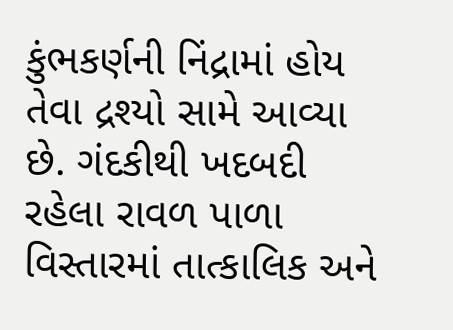કુંભકર્ણની નિંદ્રામાં હોય તેવા દ્રશ્યો સામે આવ્યા છે. ગંદકીથી ખદબદી રહેલા રાવળ પાળા વિસ્તારમાં તાત્કાલિક અને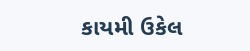કાયમી ઉકેલ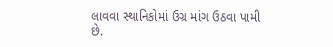લાવવા સ્થાનિકોમાં ઉગ્ર માંગ ઉઠવા પામી છે.